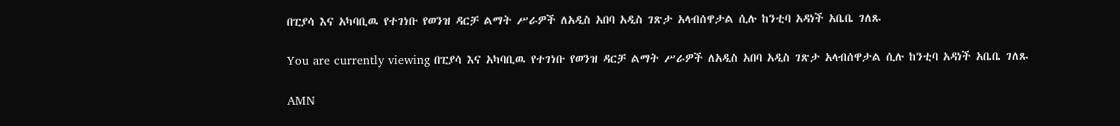በፒያሳ እና አካባቢዉ የተገነቡ የወንዝ ዳርቻ ልማት ሥራዎች ለአዲስ አበባ አዲስ ገጽታ አላብሰዋታል ሲሉ ከንቲባ አዳነች አቤቤ ገለጹ

You are currently viewing በፒያሳ እና አካባቢዉ የተገነቡ የወንዝ ዳርቻ ልማት ሥራዎች ለአዲስ አበባ አዲስ ገጽታ አላብሰዋታል ሲሉ ከንቲባ አዳነች አቤቤ ገለጹ

AMN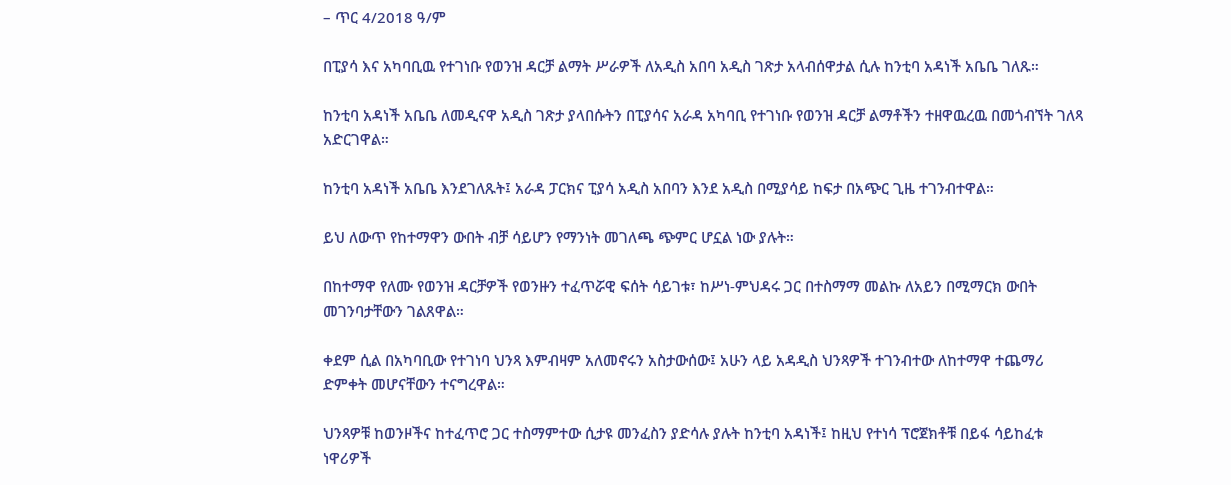– ጥር 4/2018 ዓ/ም

በፒያሳ እና አካባቢዉ የተገነቡ የወንዝ ዳርቻ ልማት ሥራዎች ለአዲስ አበባ አዲስ ገጽታ አላብሰዋታል ሲሉ ከንቲባ አዳነች አቤቤ ገለጹ።

ከንቲባ አዳነች አቤቤ ለመዲናዋ አዲስ ገጽታ ያላበሱትን በፒያሳና አራዳ አካባቢ የተገነቡ የወንዝ ዳርቻ ልማቶችን ተዘዋዉረዉ በመጎብኘት ገለጻ አድርገዋል።

ከንቲባ አዳነች አቤቤ እንደገለጹት፤ አራዳ ፓርክና ፒያሳ አዲስ አበባን እንደ አዲስ በሚያሳይ ከፍታ በአጭር ጊዜ ተገንብተዋል።

ይህ ለውጥ የከተማዋን ውበት ብቻ ሳይሆን የማንነት መገለጫ ጭምር ሆኗል ነው ያሉት።

በከተማዋ የለሙ የወንዝ ዳርቻዎች የወንዙን ተፈጥሯዊ ፍሰት ሳይገቱ፣ ከሥነ-ምህዳሩ ጋር በተስማማ መልኩ ለአይን በሚማርክ ውበት መገንባታቸውን ገልጸዋል።

ቀደም ሲል በአካባቢው የተገነባ ህንጻ እምብዛም አለመኖሩን አስታውሰው፤ አሁን ላይ አዳዲስ ህንጻዎች ተገንብተው ለከተማዋ ተጨማሪ ድምቀት መሆናቸውን ተናግረዋል።

ህንጻዎቹ ከወንዞችና ከተፈጥሮ ጋር ተስማምተው ሲታዩ መንፈስን ያድሳሉ ያሉት ከንቲባ አዳነች፤ ከዚህ የተነሳ ፕሮጀክቶቹ በይፋ ሳይከፈቱ ነዋሪዎች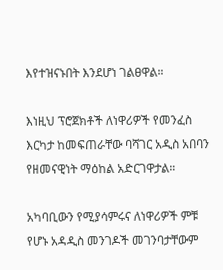እየተዝናኑበት እንደሆነ ገልፀዋል።

እነዚህ ፕሮጀክቶች ለነዋሪዎች የመንፈስ እርካታ ከመፍጠራቸው ባሻገር አዲስ አበባን የዘመናዊነት ማዕከል አድርገዋታል።

አካባቢውን የሚያሳምሩና ለነዋሪዎች ምቹ የሆኑ አዳዲስ መንገዶች መገንባታቸውም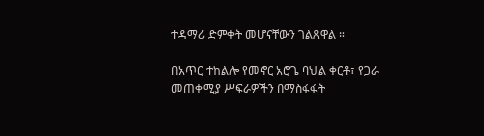ተዳማሪ ድምቀት መሆናቸውን ገልጸዋል ።

በአጥር ተከልሎ የመኖር አሮጌ ባህል ቀርቶ፣ የጋራ መጠቀሚያ ሥፍራዎችን በማስፋፋት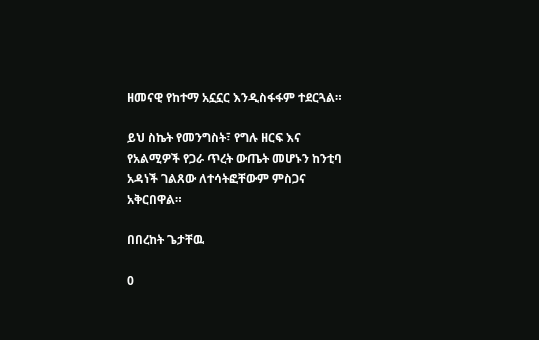ዘመናዊ የከተማ አኗኗር እንዲስፋፋም ተደርጓል።

ይህ ስኬት የመንግስት፣ የግሉ ዘርፍ እና የአልሚዎች የጋራ ጥረት ውጤት መሆኑን ከንቲባ አዳነች ገልጸው ለተሳትፎቸውም ምስጋና አቅርበዋል።

በበረከት ጌታቸዉ

0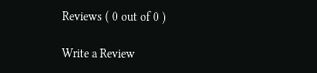Reviews ( 0 out of 0 )

Write a Review